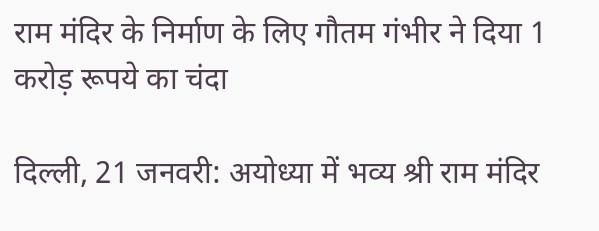राम मंदिर के निर्माण के लिए गौतम गंभीर ने दिया 1 करोड़ रूपये का चंदा

दिल्‍ली, 21 जनवरी: अयोध्या में भव्य श्री राम मंदिर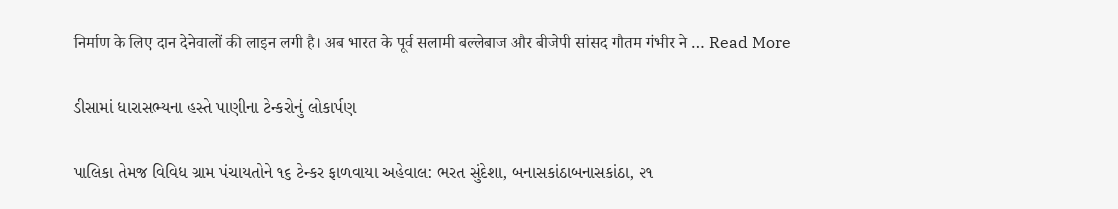निर्माण के लिए दान देनेवालों की लाइन लगी है। अब भारत के पूर्व सलामी बल्लेबाज और बीजेपी सांसद गौतम गंभीर ने … Read More

ડીસામાં ધારાસભ્યના હસ્તે પાણીના ટેન્કરોનું લોકાર્પણ

પાલિકા તેમજ વિવિધ ગ્રામ પંચાયતોને ૧૬ ટેન્કર ફાળવાયા અહેવાલ: ભરત સુંદેશા, બનાસકાંઠાબનાસકાંઠા, ૨૧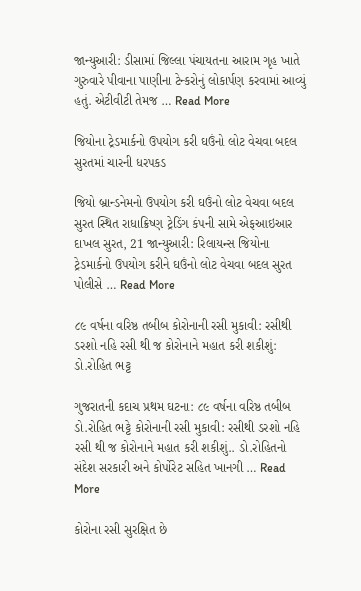જાન્યુઆરી: ડીસામાં જિલ્લા પંચાયતના આરામ ગૃહ ખાતે ગુરુવારે પીવાના પાણીના ટેન્કરોનું લોકાર્પણ કરવામાં આવ્યું હતું. એટીવીટી તેમજ … Read More

જિયોના ટ્રેડમાર્કનો ઉપયોગ કરી ઘઉંનો લોટ વેચવા બદલ સુરતમાં ચારની ધરપકડ

જિયો બ્રાન્ડનેમનો ઉપયોગ કરી ઘઉંનો લોટ વેચવા બદલ સુરત સ્થિત રાધાક્રિષ્ણ ટ્રેડિંગ કંપની સામે એફઆઇઆર દાખલ સુરત, 21 જાન્યુઆરી: રિલાયન્સ જિયોના ટ્રેડમાર્કનો ઉપયોગ કરીને ઘઉંનો લોટ વેચવા બદલ સુરત પોલીસે … Read More

૮૯ વર્ષના વરિષ્ઠ તબીબ કોરોનાની રસી મુકાવી: રસીથી ડરશો નહિ રસી થી જ કોરોનાને મહાત કરી શકીશું: ડો.રોહિત ભટ્ટ

ગુજરાતની કદાચ પ્રથમ ઘટના: ૮૯ વર્ષના વરિષ્ઠ તબીબ ડો.રોહિત ભટ્ટે કોરોનાની રસી મુકાવી: રસીથી ડરશો નહિ રસી થી જ કોરોનાને મહાત કરી શકીશું.. ડો.રોહિતનો સંદેશ સરકારી અને કોર્પોરેટ સહિત ખાનગી … Read More

કોરોના રસી સુરક્ષિત છે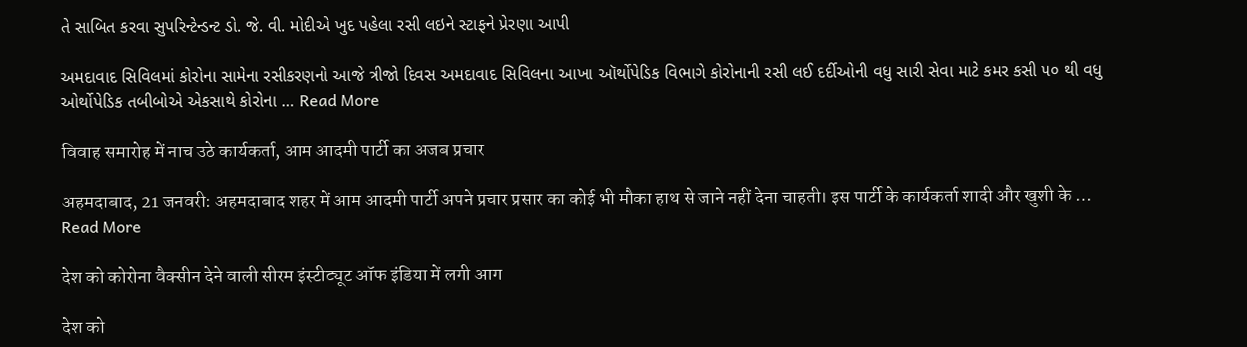તે સાબિત કરવા સુપરિન્ટેન્ડન્ટ ડો. જે. વી. મોદીએ ખુદ પહેલા રસી લઇને સ્ટાફને પ્રેરણા આપી

અમદાવાદ સિવિલમાં કોરોના સામેના રસીકરણનો આજે ત્રીજો દિવસ અમદાવાદ સિવિલના આખા ઑર્થોપેડિક વિભાગે કોરોનાની રસી લઈ દર્દીઓની વધુ સારી સેવા માટે કમર કસી ૫૦ થી વધુ ઓર્થોપેડિક તબીબોએ એકસાથે કોરોના … Read More

विवाह समारोह में नाच उठे कार्यकर्ता, आम आदमी पार्टी का अजब प्रचार

अहमदाबाद, 21 जनवरी: अहमदाबाद शहर में आम आदमी पार्टी अपने प्रचार प्रसार का कोई भी मौका हाथ से जाने नहीं देना चाहती। इस पार्टी के कार्यकर्ता शादी और खुशी के … Read More

देश को कोरोना वैक्सीन देने वाली सीरम इंस्टीट्यूट ऑफ इंडिया में लगी आग

देश को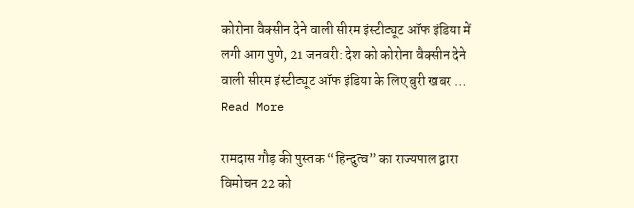कोरोना वैक्सीन देने वाली सीरम इंस्टीट्यूट ऑफ इंडिया में लगी आग पुणे, 21 जनवरी: देश को कोरोना वैक्सीन देने वाली सीरम इंस्टीट्यूट ऑफ इंडिया के लिए बुरी खबर … Read More

रामदास गौड़ की पुस्तक “हिन्दुत्व” का राज्यपाल द्वारा विमोचन 22 को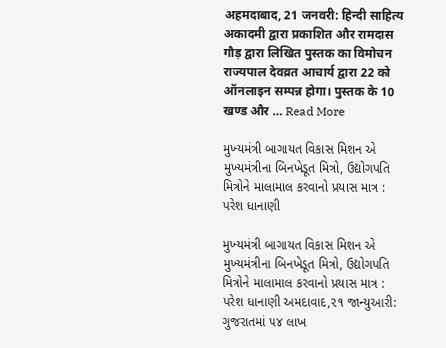अहमदाबाद, 21 जनवरी: हिन्दी साहित्य अकादमी द्वारा प्रकाशित और रामदास गौड़ द्वारा लिखित पुस्तक का विमोचन राज्यपाल देवव्रत आचार्य द्वारा 22 को ऑनलाइन सम्पन्न होगा। पुस्तक के 10 खण्ड और … Read More

મુખ્‍યમંત્રી બાગાયત વિકાસ મિશન એ મુખ્‍યમંત્રીના બિનખેડૂત મિત્રો, ઉદ્યોગપતિ મિત્રોને માલામાલ કરવાનો પ્રયાસ માત્ર : પરેશ ધાનાણી

મુખ્‍યમંત્રી બાગાયત વિકાસ મિશન એ મુખ્‍યમંત્રીના બિનખેડૂત મિત્રો, ઉદ્યોગપતિ મિત્રોને માલામાલ કરવાનો પ્રયાસ માત્ર : પરેશ ધાનાણી અમદાવાદ,૨૧ જાન્યુઆરી: ગુજરાતમાં ૫૪ લાખ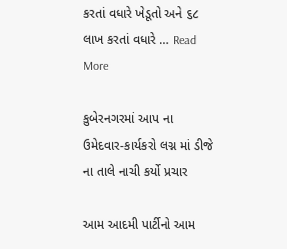કરતાં વધારે ખેડૂતો અને ૬૮ લાખ કરતાં વધારે … Read More

કુબેરનગરમાં આપ ના ઉમેદવાર-કાર્યકરો લગ્ન માં ડીજે ના તાલે નાચી કર્યો પ્રચાર

આમ આદમી પાર્ટીનો આમ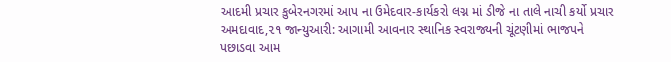આદમી પ્રચાર કુબેરનગરમાં આપ ના ઉમેદવાર-કાર્યકરો લગ્ન માં ડીજે ના તાલે નાચી કર્યો પ્રચાર અમદાવાદ,૨૧ જાન્યુઆરી: આગામી આવનાર સ્થાનિક સ્વરાજ્યની ચૂંટણીમાં ભાજપને પછાડવા આમ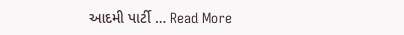આદમી પાર્ટી … Read More